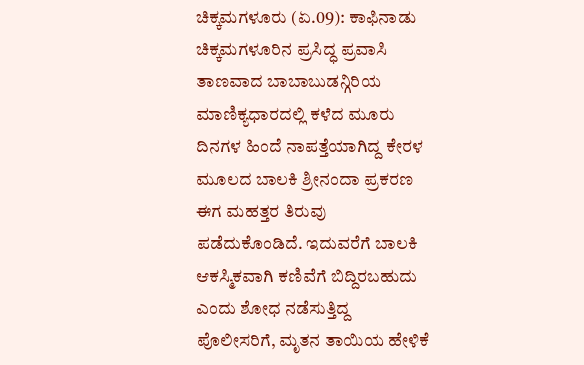ಚಿಕ್ಕಮಗಳೂರು (ಏ.09): ಕಾಫಿನಾಡು ಚಿಕ್ಕಮಗಳೂರಿನ ಪ್ರಸಿದ್ಧ ಪ್ರವಾಸಿ ತಾಣವಾದ ಬಾಬಾಬುಡನ್ಗಿರಿಯ ಮಾಣಿಕ್ಯಧಾರದಲ್ಲಿ ಕಳೆದ ಮೂರು ದಿನಗಳ ಹಿಂದೆ ನಾಪತ್ತೆಯಾಗಿದ್ದ ಕೇರಳ ಮೂಲದ ಬಾಲಕಿ ಶ್ರೀನಂದಾ ಪ್ರಕರಣ ಈಗ ಮಹತ್ತರ ತಿರುವು ಪಡೆದುಕೊಂಡಿದೆ. ಇದುವರೆಗೆ ಬಾಲಕಿ ಆಕಸ್ಮಿಕವಾಗಿ ಕಣಿವೆಗೆ ಬಿದ್ದಿರಬಹುದು ಎಂದು ಶೋಧ ನಡೆಸುತ್ತಿದ್ದ ಪೊಲೀಸರಿಗೆ, ಮೃತನ ತಾಯಿಯ ಹೇಳಿಕೆ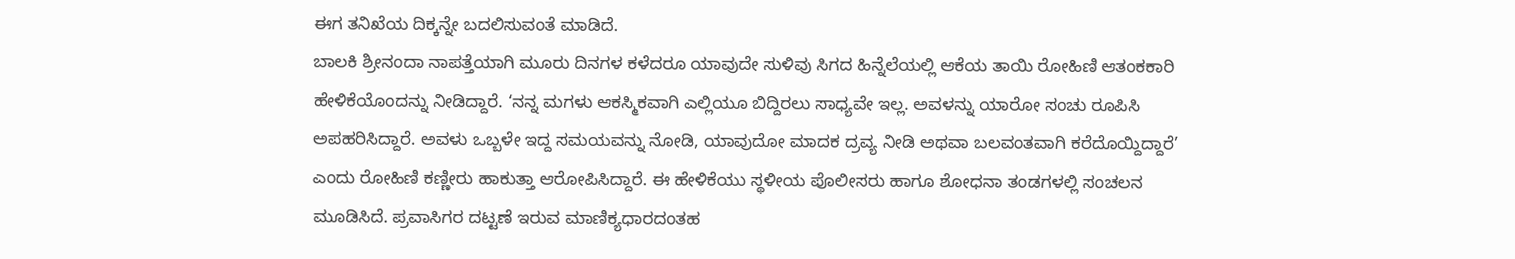ಈಗ ತನಿಖೆಯ ದಿಕ್ಕನ್ನೇ ಬದಲಿಸುವಂತೆ ಮಾಡಿದೆ.
ಬಾಲಕಿ ಶ್ರೀನಂದಾ ನಾಪತ್ತೆಯಾಗಿ ಮೂರು ದಿನಗಳ ಕಳೆದರೂ ಯಾವುದೇ ಸುಳಿವು ಸಿಗದ ಹಿನ್ನೆಲೆಯಲ್ಲಿ ಆಕೆಯ ತಾಯಿ ರೋಹಿಣಿ ಆತಂಕಕಾರಿ ಹೇಳಿಕೆಯೊಂದನ್ನು ನೀಡಿದ್ದಾರೆ. ‘ನನ್ನ ಮಗಳು ಆಕಸ್ಮಿಕವಾಗಿ ಎಲ್ಲಿಯೂ ಬಿದ್ದಿರಲು ಸಾಧ್ಯವೇ ಇಲ್ಲ. ಅವಳನ್ನು ಯಾರೋ ಸಂಚು ರೂಪಿಸಿ ಅಪಹರಿಸಿದ್ದಾರೆ. ಅವಳು ಒಬ್ಬಳೇ ಇದ್ದ ಸಮಯವನ್ನು ನೋಡಿ, ಯಾವುದೋ ಮಾದಕ ದ್ರವ್ಯ ನೀಡಿ ಅಥವಾ ಬಲವಂತವಾಗಿ ಕರೆದೊಯ್ದಿದ್ದಾರೆ’ ಎಂದು ರೋಹಿಣಿ ಕಣ್ಣೀರು ಹಾಕುತ್ತಾ ಆರೋಪಿಸಿದ್ದಾರೆ. ಈ ಹೇಳಿಕೆಯು ಸ್ಥಳೀಯ ಪೊಲೀಸರು ಹಾಗೂ ಶೋಧನಾ ತಂಡಗಳಲ್ಲಿ ಸಂಚಲನ ಮೂಡಿಸಿದೆ. ಪ್ರವಾಸಿಗರ ದಟ್ಟಣೆ ಇರುವ ಮಾಣಿಕ್ಯಧಾರದಂತಹ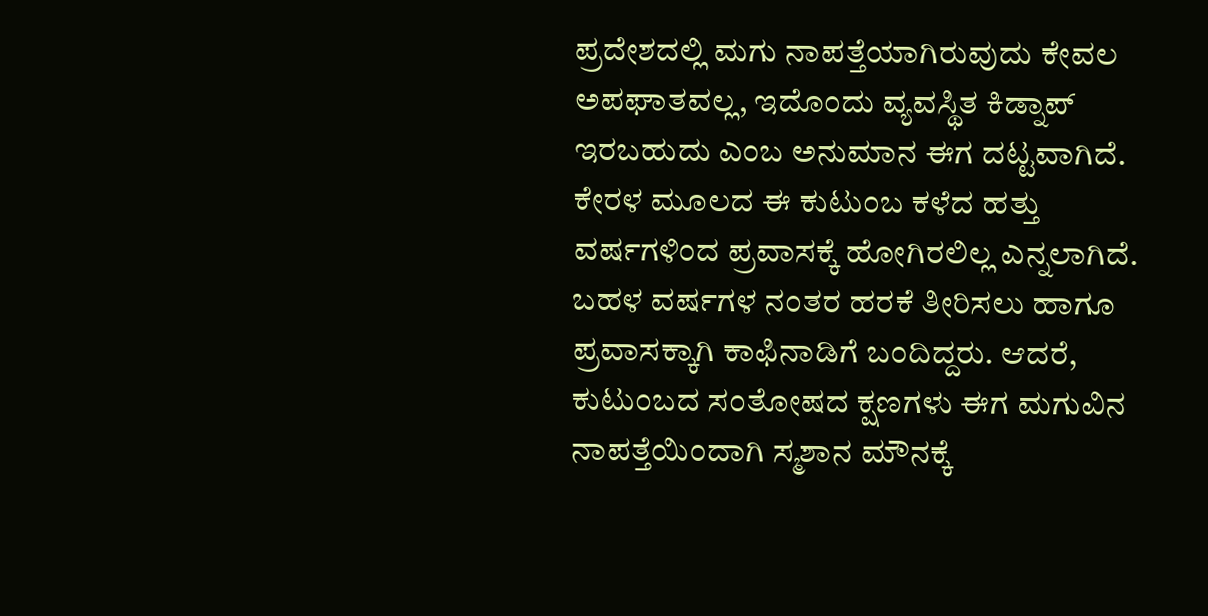ಪ್ರದೇಶದಲ್ಲಿ ಮಗು ನಾಪತ್ತೆಯಾಗಿರುವುದು ಕೇವಲ ಅಪಘಾತವಲ್ಲ, ಇದೊಂದು ವ್ಯವಸ್ಥಿತ ಕಿಡ್ನಾಪ್ ಇರಬಹುದು ಎಂಬ ಅನುಮಾನ ಈಗ ದಟ್ಟವಾಗಿದೆ.
ಕೇರಳ ಮೂಲದ ಈ ಕುಟುಂಬ ಕಳೆದ ಹತ್ತು ವರ್ಷಗಳಿಂದ ಪ್ರವಾಸಕ್ಕೆ ಹೋಗಿರಲಿಲ್ಲ ಎನ್ನಲಾಗಿದೆ. ಬಹಳ ವರ್ಷಗಳ ನಂತರ ಹರಕೆ ತೀರಿಸಲು ಹಾಗೂ ಪ್ರವಾಸಕ್ಕಾಗಿ ಕಾಫಿನಾಡಿಗೆ ಬಂದಿದ್ದರು. ಆದರೆ, ಕುಟುಂಬದ ಸಂತೋಷದ ಕ್ಷಣಗಳು ಈಗ ಮಗುವಿನ ನಾಪತ್ತೆಯಿಂದಾಗಿ ಸ್ಮಶಾನ ಮೌನಕ್ಕೆ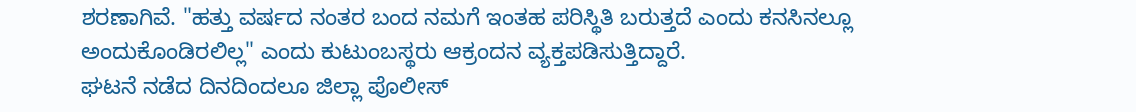ಶರಣಾಗಿವೆ. "ಹತ್ತು ವರ್ಷದ ನಂತರ ಬಂದ ನಮಗೆ ಇಂತಹ ಪರಿಸ್ಥಿತಿ ಬರುತ್ತದೆ ಎಂದು ಕನಸಿನಲ್ಲೂ ಅಂದುಕೊಂಡಿರಲಿಲ್ಲ" ಎಂದು ಕುಟುಂಬಸ್ಥರು ಆಕ್ರಂದನ ವ್ಯಕ್ತಪಡಿಸುತ್ತಿದ್ದಾರೆ.
ಘಟನೆ ನಡೆದ ದಿನದಿಂದಲೂ ಜಿಲ್ಲಾ ಪೊಲೀಸ್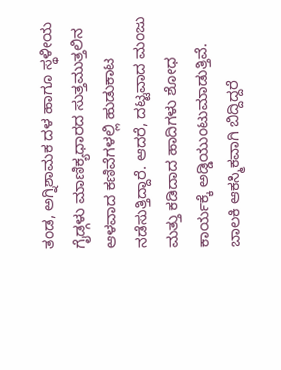ತಂಡ, ಅಗ್ನಿಶಾಮಕ ದಳ ಹಾಗೂ ಸ್ಥಳೀಯ ಗೈಡ್ಗಳು ಮಾಣಿಕ್ಯಧಾರದ ಸುತ್ತಮುತ್ತಲಿನ ಆಳವಾದ ಕಣಿವೆಗಳಲ್ಲಿ ಹುಡುಕಾಟ ನಡೆಸುತ್ತಿದ್ದಾರೆ. ಆದರೆ, ದಟ್ಟವಾದ ಮಂಜು ಮತ್ತು ಕಡಿದಾದ ಹಾದಿಗಳು ಶೋಧ ಕಾರ್ಯಕ್ಕೆ ಅಡ್ಡಿಯುಂಟುಮಾಡುತ್ತಿವೆ. ಬಾಲಕಿ ಆಕಸ್ಮಿಕವಾಗಿ ಬಿದ್ದಿದ್ದರೆ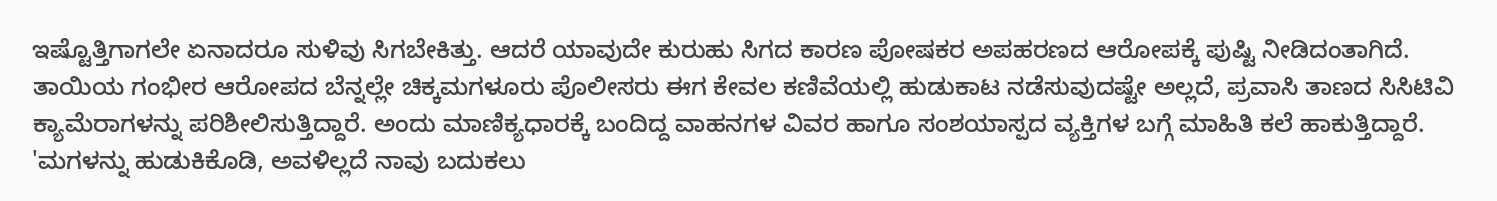ಇಷ್ಟೊತ್ತಿಗಾಗಲೇ ಏನಾದರೂ ಸುಳಿವು ಸಿಗಬೇಕಿತ್ತು. ಆದರೆ ಯಾವುದೇ ಕುರುಹು ಸಿಗದ ಕಾರಣ ಪೋಷಕರ ಅಪಹರಣದ ಆರೋಪಕ್ಕೆ ಪುಷ್ಟಿ ನೀಡಿದಂತಾಗಿದೆ.
ತಾಯಿಯ ಗಂಭೀರ ಆರೋಪದ ಬೆನ್ನಲ್ಲೇ ಚಿಕ್ಕಮಗಳೂರು ಪೊಲೀಸರು ಈಗ ಕೇವಲ ಕಣಿವೆಯಲ್ಲಿ ಹುಡುಕಾಟ ನಡೆಸುವುದಷ್ಟೇ ಅಲ್ಲದೆ, ಪ್ರವಾಸಿ ತಾಣದ ಸಿಸಿಟಿವಿ ಕ್ಯಾಮೆರಾಗಳನ್ನು ಪರಿಶೀಲಿಸುತ್ತಿದ್ದಾರೆ. ಅಂದು ಮಾಣಿಕ್ಯಧಾರಕ್ಕೆ ಬಂದಿದ್ದ ವಾಹನಗಳ ವಿವರ ಹಾಗೂ ಸಂಶಯಾಸ್ಪದ ವ್ಯಕ್ತಿಗಳ ಬಗ್ಗೆ ಮಾಹಿತಿ ಕಲೆ ಹಾಕುತ್ತಿದ್ದಾರೆ. 'ಮಗಳನ್ನು ಹುಡುಕಿಕೊಡಿ, ಅವಳಿಲ್ಲದೆ ನಾವು ಬದುಕಲು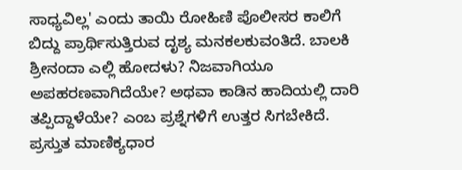ಸಾಧ್ಯವಿಲ್ಲ' ಎಂದು ತಾಯಿ ರೋಹಿಣಿ ಪೊಲೀಸರ ಕಾಲಿಗೆ ಬಿದ್ದು ಪ್ರಾರ್ಥಿಸುತ್ತಿರುವ ದೃಶ್ಯ ಮನಕಲಕುವಂತಿದೆ. ಬಾಲಕಿ ಶ್ರೀನಂದಾ ಎಲ್ಲಿ ಹೋದಳು? ನಿಜವಾಗಿಯೂ ಅಪಹರಣವಾಗಿದೆಯೇ? ಅಥವಾ ಕಾಡಿನ ಹಾದಿಯಲ್ಲಿ ದಾರಿ ತಪ್ಪಿದ್ದಾಳೆಯೇ? ಎಂಬ ಪ್ರಶ್ನೆಗಳಿಗೆ ಉತ್ತರ ಸಿಗಬೇಕಿದೆ.
ಪ್ರಸ್ತುತ ಮಾಣಿಕ್ಯಧಾರ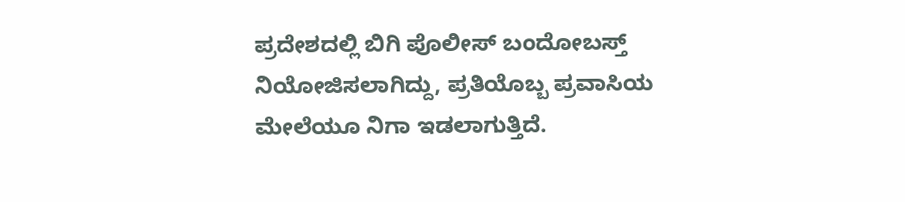ಪ್ರದೇಶದಲ್ಲಿ ಬಿಗಿ ಪೊಲೀಸ್ ಬಂದೋಬಸ್ತ್ ನಿಯೋಜಿಸಲಾಗಿದ್ದು, ಪ್ರತಿಯೊಬ್ಬ ಪ್ರವಾಸಿಯ ಮೇಲೆಯೂ ನಿಗಾ ಇಡಲಾಗುತ್ತಿದೆ.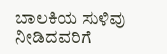ಬಾಲಕಿಯ ಸುಳಿವು ನೀಡಿದವರಿಗೆ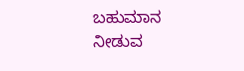ಬಹುಮಾನ ನೀಡುವ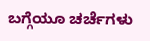ಬಗ್ಗೆಯೂ ಚರ್ಚೆಗಳು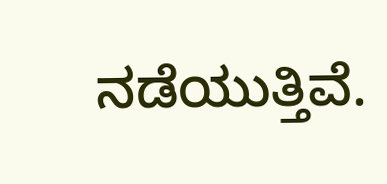ನಡೆಯುತ್ತಿವೆ.